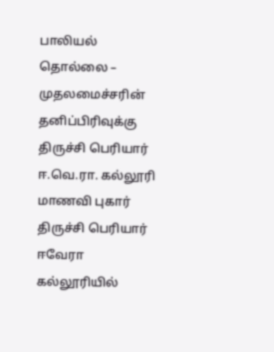பாலியல் தொல்லை – முதலமைச்சரின் தனிப்பிரிவுக்கு திருச்சி பெரியார் ஈ.வெ.ரா. கல்லூரி மாணவி புகார்
திருச்சி பெரியார் ஈவேரா கல்லூரியில்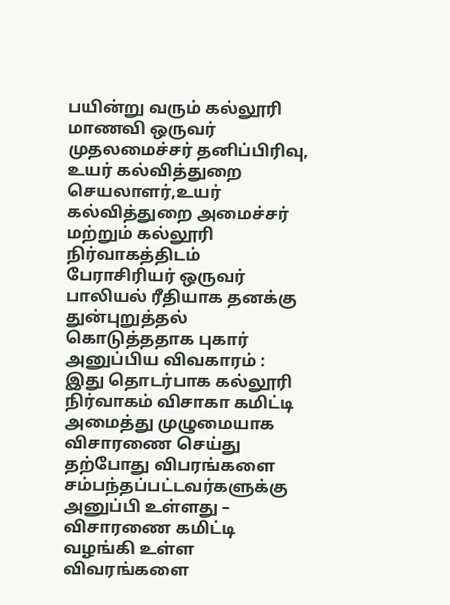பயின்று வரும் கல்லூரி மாணவி ஒருவர் முதலமைச்சர் தனிப்பிரிவு, உயர் கல்வித்துறை செயலாளர்,உயர் கல்வித்துறை அமைச்சர் மற்றும் கல்லூரி நிர்வாகத்திடம் பேராசிரியர் ஒருவர் பாலியல் ரீதியாக தனக்கு துன்புறுத்தல் கொடுத்ததாக புகார் அனுப்பிய விவகாரம் :
இது தொடர்பாக கல்லூரி நிர்வாகம் விசாகா கமிட்டி அமைத்து முழுமையாக விசாரணை செய்து தற்போது விபரங்களை சம்பந்தப்பட்டவர்களுக்கு அனுப்பி உள்ளது – விசாரணை கமிட்டி வழங்கி உள்ள விவரங்களை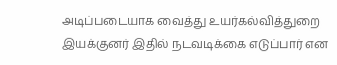அடிப்படையாக வைத்து உயர்கல்வித்துறை இயக்குனர் இதில் நடவடிக்கை எடுப்பார் என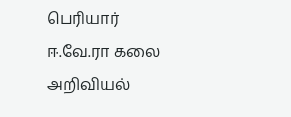பெரியார் ஈ.வே.ரா கலை அறிவியல்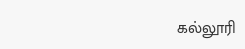கல்லூரி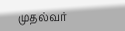முதல்வர்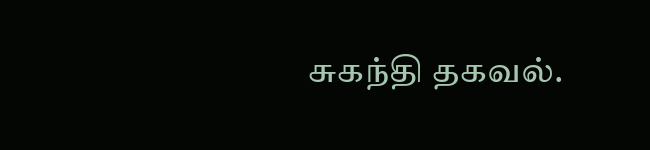சுகந்தி தகவல்.